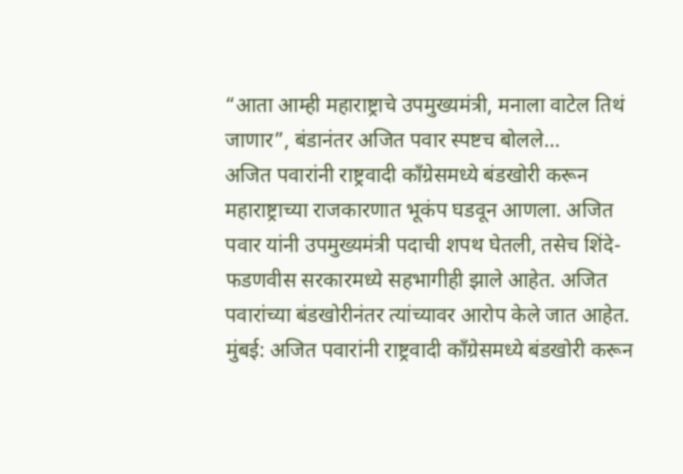“आता आम्ही महाराष्ट्राचे उपमुख्यमंत्री, मनाला वाटेल तिथं जाणार”, बंडानंतर अजित पवार स्पष्टच बोलले…
अजित पवारांनी राष्ट्रवादी काँग्रेसमध्ये बंडखोरी करून महाराष्ट्राच्या राजकारणात भूकंप घडवून आणला. अजित पवार यांनी उपमुख्यमंत्री पदाची शपथ घेतली, तसेच शिंदे-फडणवीस सरकारमध्ये सहभागीही झाले आहेत. अजित पवारांच्या बंडखोरीनंतर त्यांच्यावर आरोप केले जात आहेत.
मुंबई: अजित पवारांनी राष्ट्रवादी काँग्रेसमध्ये बंडखोरी करून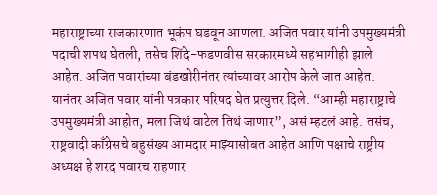महाराष्ट्राच्या राजकारणात भूकंप घडवून आणला. अजित पवार यांनी उपमुख्यमंत्री पदाची शपथ घेतली, तसेच शिंदे-फडणवीस सरकारमध्ये सहभागीही झाले आहेत. अजित पवारांच्या बंडखोरीनंतर त्यांच्यावर आरोप केले जात आहेत. यानंतर अजित पवार यांनी पत्रकार परिषद घेत प्रत्युत्तर दिले. “आम्ही महाराष्ट्राचे उपमुख्यमंत्री आहोत, मला जिथं वाटेल तिथं जाणार”, असं म्हटलं आहे. तसंच, राष्ट्रवादी काँग्रेसचे बहुसंख्य आमदार माझ्यासोबत आहेत आणि पक्षाचे राष्ट्रीय अध्यक्ष हे शरद पवारच राहणार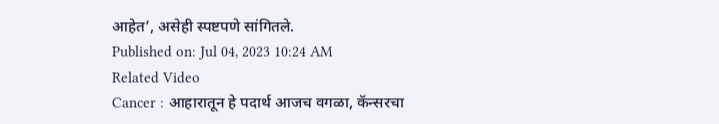आहेत’, असेही स्पष्टपणे सांगितले.
Published on: Jul 04, 2023 10:24 AM
Related Video
Cancer : आहारातून हे पदार्थ आजच वगळा, कॅन्सरचा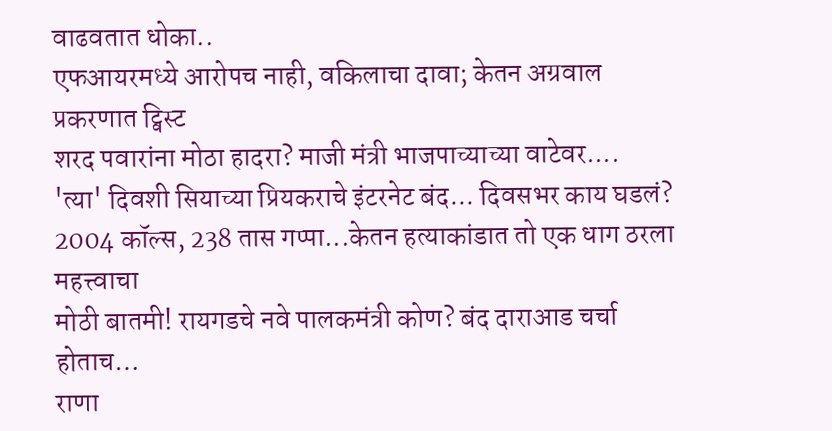वाढवतात धोका..
एफआयरमध्ये आरोपच नाही, वकिलाचा दावा; केतन अग्रवाल प्रकरणात ट्विस्ट
शरद पवारांना मोठा हादरा? माजी मंत्री भाजपाच्याच्या वाटेवर....
'त्या' दिवशी सियाच्या प्रियकराचे इंटरनेट बंद... दिवसभर काय घडलं?
2004 कॉल्स, 238 तास गप्पा...केतन हत्याकांडात तो एक धाग ठरला महत्त्वाचा
मोठी बातमी! रायगडचे नवे पालकमंत्री कोण? बंद दाराआड चर्चा होताच…
राणा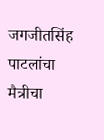जगजीतसिंह पाटलांचा मैत्रीचा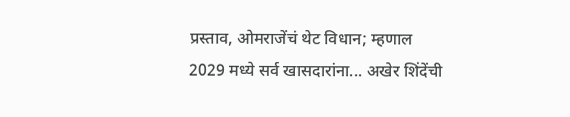प्रस्ताव, ओमराजेंचं थेट विधान; म्हणाल
2029 मध्ये सर्व खासदारांना... अखेर शिंदेंची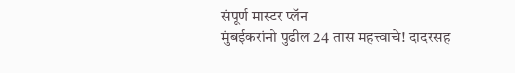संपूर्ण मास्टर प्लॅन
मुंबईकरांनो पुढील 24 तास महत्त्वाचे! दादरसह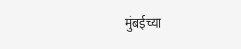मुंबईच्या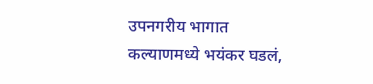उपनगरीय भागात
कल्याणमध्ये भयंकर घडलं,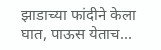झाडाच्या फांदीने केला घात, पाऊस येताच...